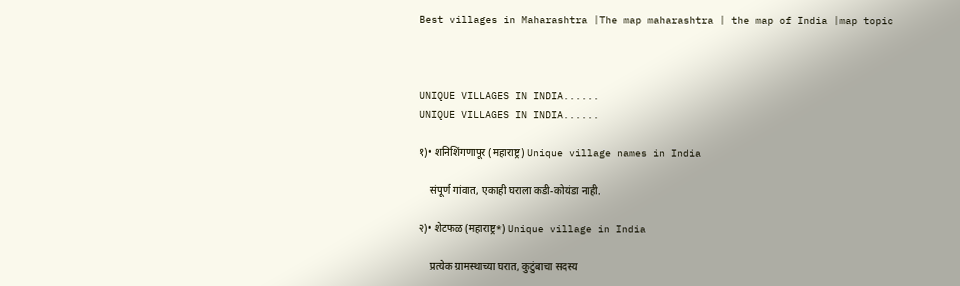Best villages in Maharashtra |The map maharashtra | the map of India |map topic



UNIQUE VILLAGES IN INDIA......
UNIQUE VILLAGES IN INDIA......

१)• शनिशिंगणापूर (महाराष्ट्र) Unique village names in India

    संपूर्ण गांवात, एकाही घराला कडी-कोयंडा नाही.

२)• शेटफळ (महाराष्ट्र*) Unique village in India

    प्रत्येक ग्रामस्थाच्या घरात, कुटुंबाचा सदस्य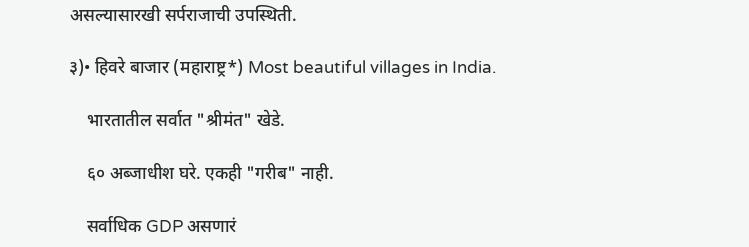असल्यासारखी सर्पराजाची उपस्थिती.

३)• हिवरे बाजार (महाराष्ट्र*) Most beautiful villages in India.

    भारतातील सर्वात "श्रीमंत" खेडे.

    ६० अब्जाधीश घरे. एकही "गरीब" नाही.

    सर्वाधिक GDP असणारं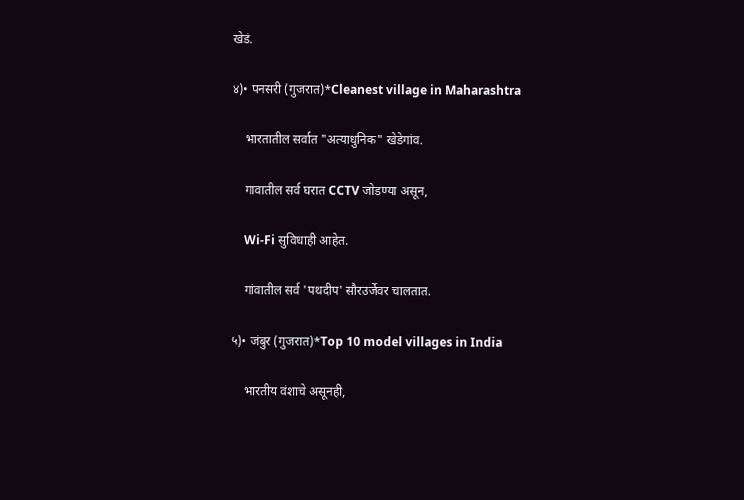खेडं.

४)• पनसरी (गुजरात)*Cleanest village in Maharashtra

    भारतातील सर्वात "अत्याधुनिक" खेडेगांव.

    गावातील सर्व घरात CCTV जोडण्या असून,

    Wi-Fi सुविधाही आहेत.

    गांवातील सर्व 'पथदीप' सौरउर्जेवर चालतात.

५)• जंबुर (गुजरात)*Top 10 model villages in India

    भारतीय वंशाचे असूनही,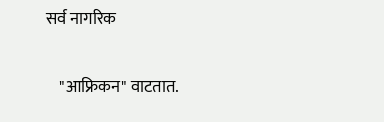सर्व नागरिक

    "आफ्रिकन" वाटतात.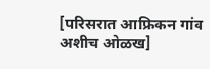[परिसरात आफ्रिकन गांव अशीच ओळख]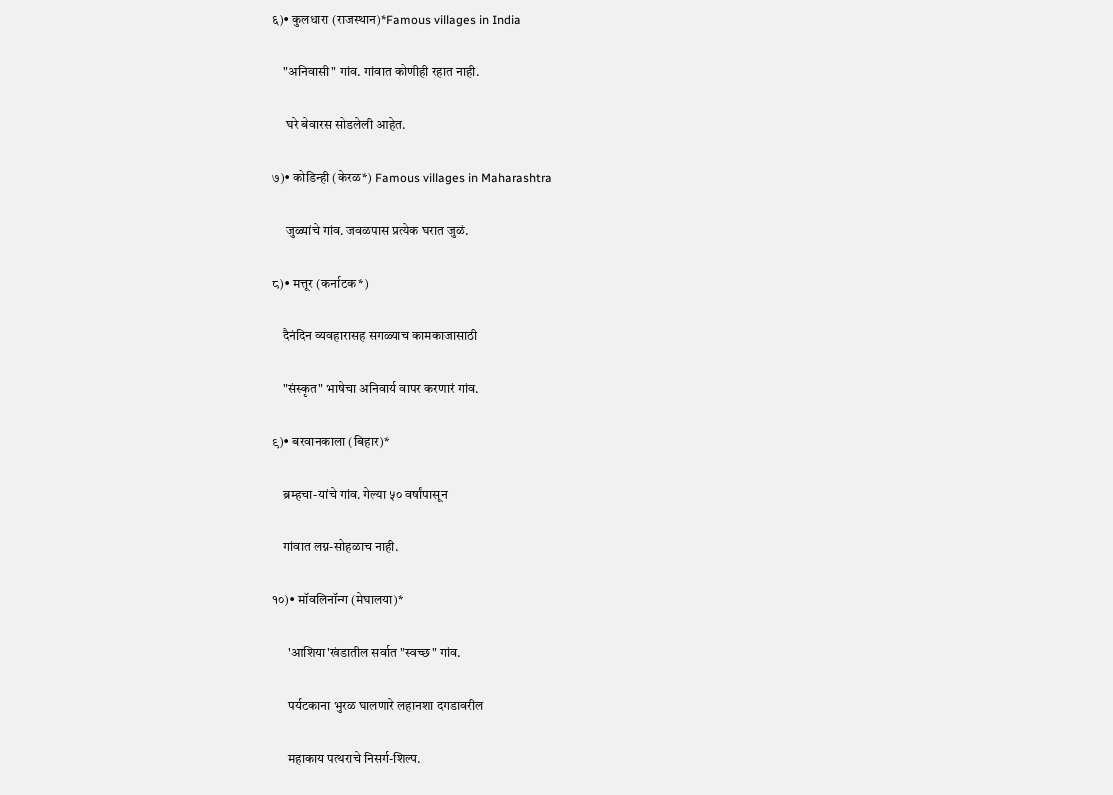६)• कुलधारा (राजस्थान)*Famous villages in India

    "अनिवासी" गांव. गांवात कोणीही रहात नाही.

     घरे बेवारस सोडलेली आहेत.

७)• कोडिन्ही (केरळ*) Famous villages in Maharashtra

     जुळ्यांचे गांव. जवळपास प्रत्येक घरात जुळं.

८)• मत्तूर (कर्नाटक*)

    दैनंदिन व्यवहारासह सगळ्याच कामकाजासाठी

    "संस्कृत" भाषेचा अनिवार्य वापर करणारं गांव.

९)• बरवानकाला (बिहार)*

    ब्रम्हचा-यांचे गांव. गेल्या ५० वर्षांपासून

    गांवात लग्न-सोहळाच नाही.

१०)• मॉवलिनॉन्ग (मेघालया)*

      'आशिया'खंडातील सर्वात "स्वच्छ" गांव.

      पर्यटकाना भुरळ घालणारे लहानशा दगडावरील

      महाकाय पत्थराचे निसर्ग-शिल्प.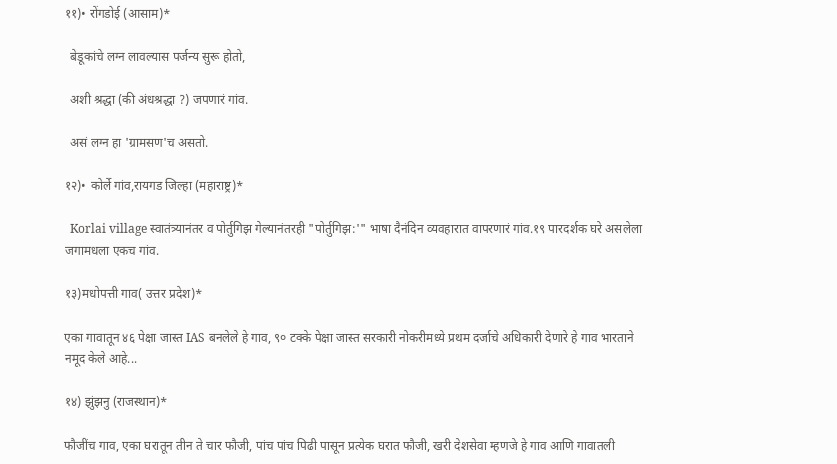११)• रोंगडोई (आसाम)*

  बेडूकांचे लग्न लावल्यास पर्जन्य सुरू होतो,

  अशी श्रद्धा (की अंधश्रद्धा ?) जपणारं गांव.

  असं लग्न हा 'ग्रामसण'च असतो.

१२)• कोर्ले गांव,रायगड जिल्हा (महाराष्ट्र)*

  Korlai village स्वातंत्र्यानंतर व पोर्तुगिझ गेल्यानंतरही "पोर्तुगिझ:'" भाषा दैनंदिन व्यवहारात वापरणारं गांव.१९ पारदर्शक घरे असलेला जगामधला एकच गांव.

१३)मधोपत्ती गाव( उत्तर प्रदेश)*

एका गावातून ४६ पेक्षा जास्त IAS बनलेले हे गाव, ९० टक्के पेक्षा जास्त सरकारी नोकरीमध्ये प्रथम दर्जाचे अधिकारी देणारे हे गाव भारताने नमूद केले आहे...

१४) झुंझनु (राजस्थान)*

फौजींच गाव, एका घरातून तीन ते चार फौजी, पांच पांच पिढी पासून प्रत्येक घरात फौजी, खरी देशसेवा म्हणजे हे गाव आणि गावातली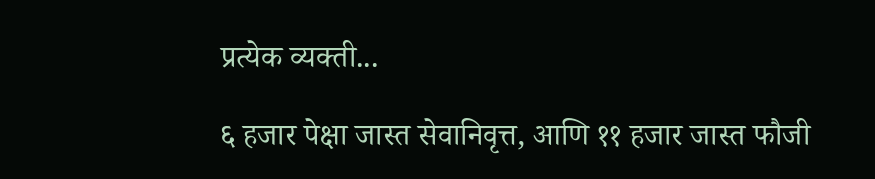प्रत्येक व्यक्ती...

६ हजार पेक्षा जास्त सेवानिवृत्त, आणि ११ हजार जास्त फौजी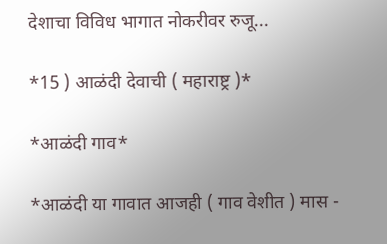देशाचा विविध भागात नोकरीवर रुजू...

*15 ) आळंदी देवाची ( महाराष्ट्र )*

*आळंदी गाव*

*आळंदी या गावात आजही ( गाव वेशीत ) मास -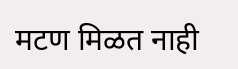मटण मिळत नाही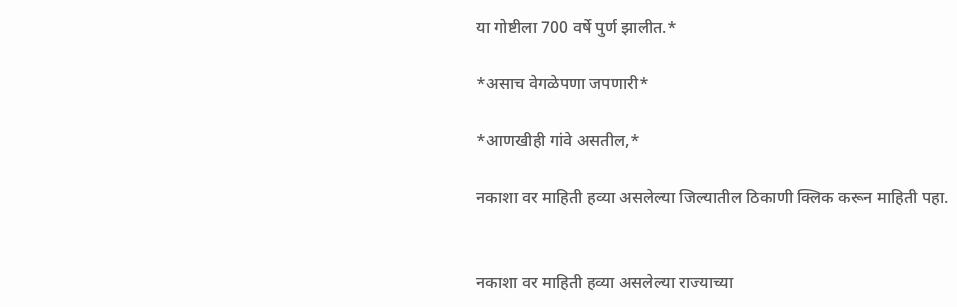या गोष्टीला 700 वर्षे पुर्ण झालीत.*

*असाच वेगळेपणा जपणारी*

*आणखीही गांवे असतील,*

नकाशा वर माहिती हव्या असलेल्या जिल्यातील ठिकाणी क्लिक करून माहिती पहा.


नकाशा वर माहिती हव्या असलेल्या राज्याच्या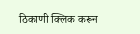ठिकाणी क्लिक करून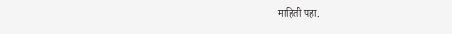माहिती पहा.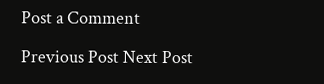Post a Comment

Previous Post Next Post